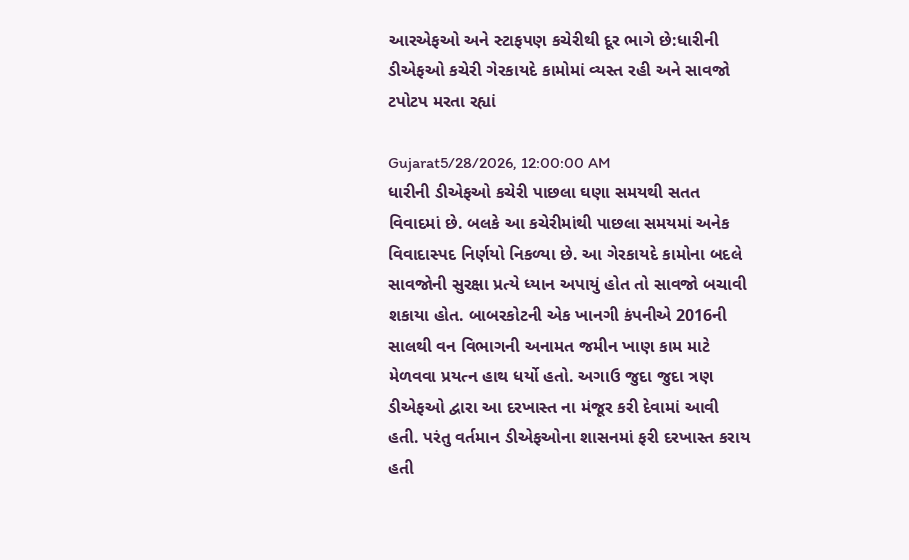આરએફઓ અને સ્ટાફપણ કચેરીથી દૂર ભાગે છે:ધારીની ડીએફઓ કચેરી ગેરકાયદે કામોમાં વ્યસ્ત રહી અને સાવજો ટપોટપ મરતા રહ્યાં

Gujarat5/28/2026, 12:00:00 AM
ધારીની ડીએફઓ કચેરી પાછલા ઘણા સમયથી સતત વિવાદમાં છે. બલકે આ કચેરીમાંથી પાછલા સમયમાં અનેક વિવાદાસ્પદ નિર્ણયો નિકળ્યા છે. આ ગેરકાયદે કામોના બદલે સાવજોની સુરક્ષા પ્રત્યે ધ્યાન અપાયું હોત તો સાવજો બચાવી શકાયા હોત. બાબરકોટની એક ખાનગી કંપનીએ 2016ની સાલથી વન વિભાગની અનામત જમીન ખાણ કામ માટે મેળવવા પ્રયત્ન હાથ ધર્યો હતો. અગાઉ જુદા જુદા ત્રણ ડીએફઓ દ્વારા આ દરખાસ્ત ના મંજૂર કરી દેવામાં આવી હતી. પરંતુ વર્તમાન ડીએફઓના શાસનમાં ફરી દરખાસ્ત કરાય હતી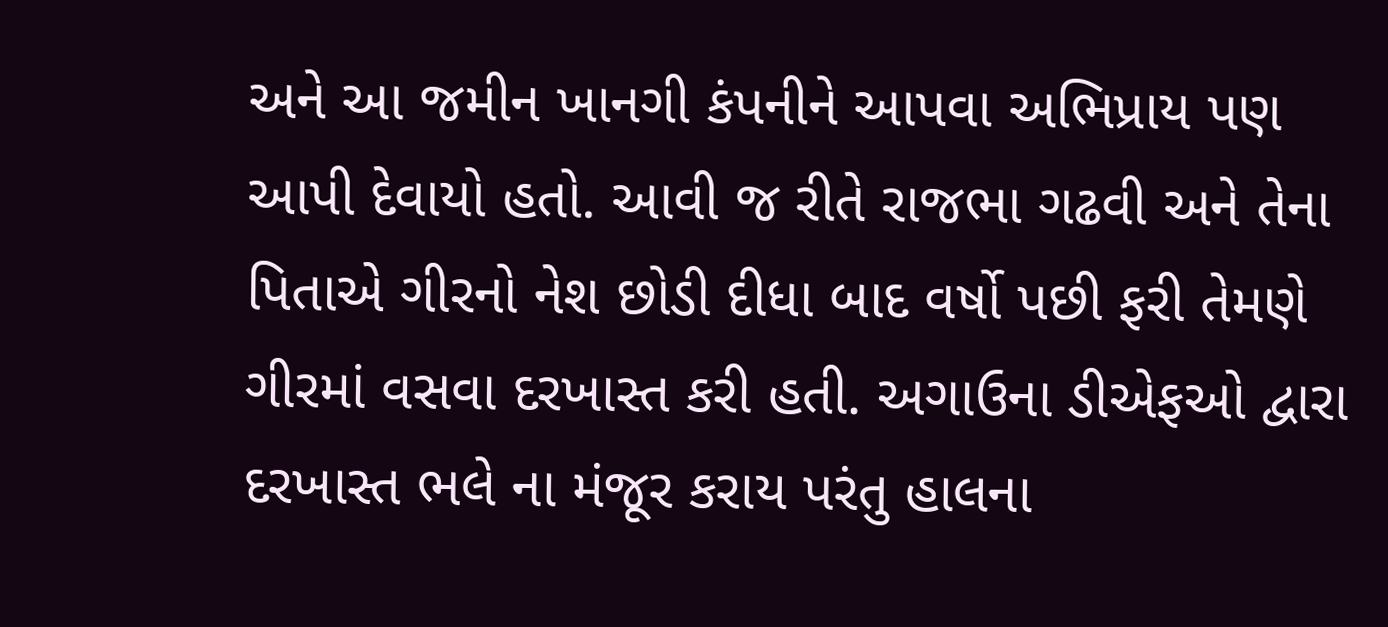અને આ જમીન ખાનગી કંપનીને આપવા અભિપ્રાય પણ આપી દેવાયો હતો. આવી જ રીતે રાજભા ગઢવી અને તેના પિતાએ ગીરનો નેશ છોડી દીધા બાદ વર્ષો પછી ફરી તેમણે ગીરમાં વસવા દરખાસ્ત કરી હતી. અગાઉના ડીએફઓ દ્વારા દરખાસ્ત ભલે ના મંજૂર કરાય પરંતુ હાલના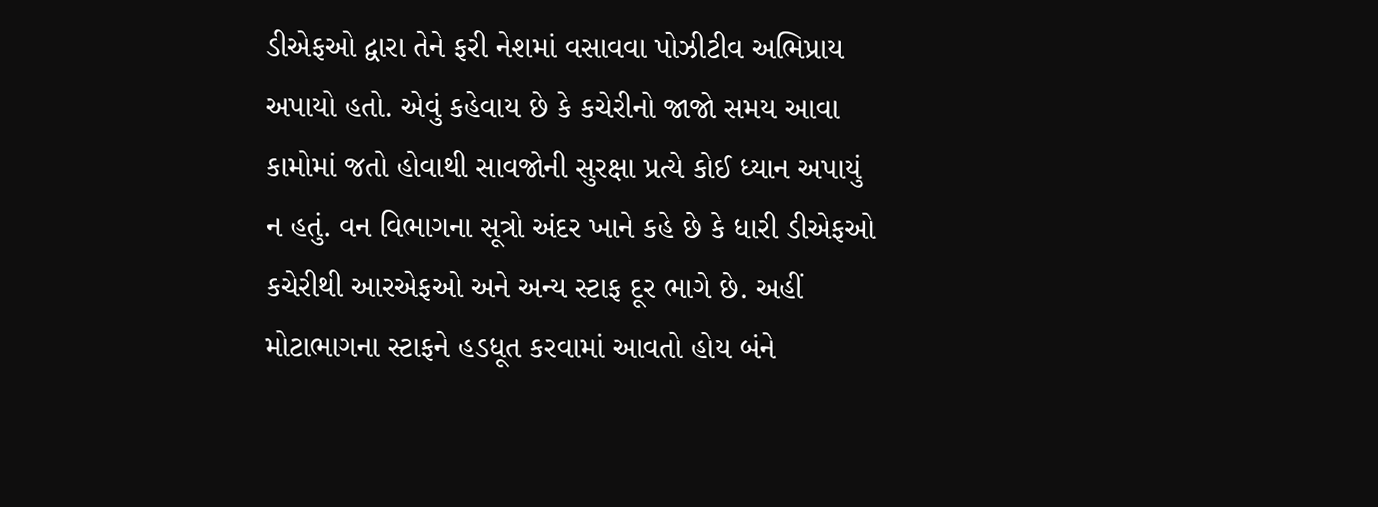ડીએફઓ દ્વારા તેને ફરી નેશમાં વસાવવા પોઝીટીવ અભિપ્રાય અપાયો હતો. એવું કહેવાય છે કે કચેરીનો જાજો સમય આવા કામોમાં જતો હોવાથી સાવજોની સુરક્ષા પ્રત્યે કોઈ ધ્યાન અપાયું ન હતું. વન વિભાગના સૂત્રો અંદર ખાને કહે છે કે ધારી ડીએફઓ કચેરીથી આરએફઓ અને અન્ય સ્ટાફ દૂર ભાગે છે. અહીં મોટાભાગના સ્ટાફને હડધૂત કરવામાં આવતો હોય બંને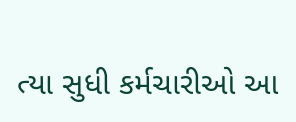ત્યા સુધી કર્મચારીઓ આ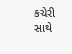કચેરી સાથે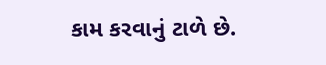કામ કરવાનું ટાળે છે.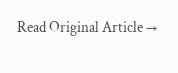Read Original Article →